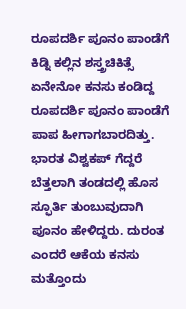ರೂಪದರ್ಶಿ ಪೂನಂ ಪಾಂಡೆಗೆ ಕಿಡ್ನಿ ಕಲ್ಲಿನ ಶಸ್ತ್ರಚಿಕಿತ್ಸೆ
ಏನೇನೋ ಕನಸು ಕಂಡಿದ್ದ ರೂಪದರ್ಶಿ ಪೂನಂ ಪಾಂಡೆಗೆ ಪಾಪ ಹೀಗಾಗಬಾರದಿತ್ತು. ಭಾರತ ವಿಶ್ವಕಪ್ ಗೆದ್ದರೆ ಬೆತ್ತಲಾಗಿ ತಂಡದಲ್ಲಿ ಹೊಸ ಸ್ಫೂರ್ತಿ ತುಂಬುವುದಾಗಿ ಪೂನಂ ಹೇಳಿದ್ದರು. ದುರಂತ ಎಂದರೆ ಆಕೆಯ ಕನಸು ಮತ್ತೊಂದು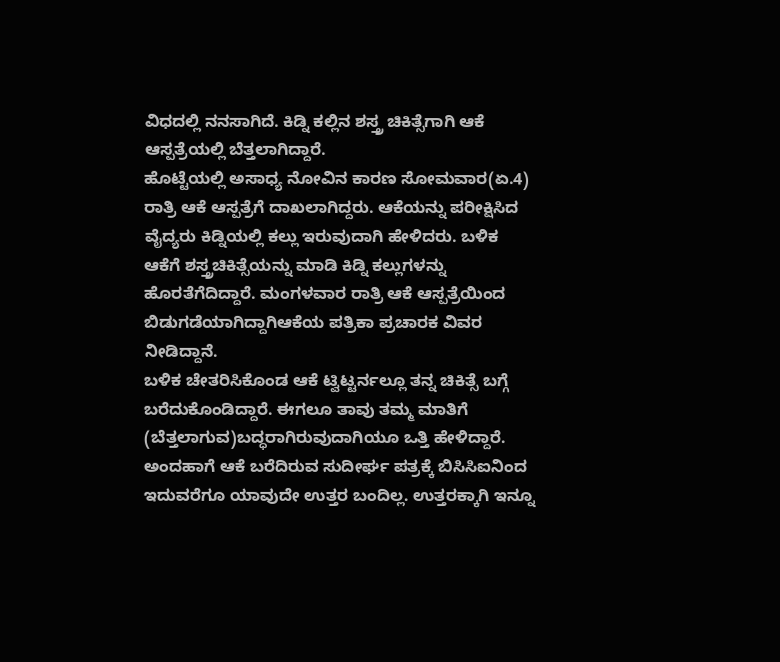ವಿಧದಲ್ಲಿ ನನಸಾಗಿದೆ. ಕಿಡ್ನಿ ಕಲ್ಲಿನ ಶಸ್ತ್ರ ಚಿಕಿತ್ಸೆಗಾಗಿ ಆಕೆ ಆಸ್ಪತ್ರೆಯಲ್ಲಿ ಬೆತ್ತಲಾಗಿದ್ದಾರೆ.
ಹೊಟ್ಟೆಯಲ್ಲಿ ಅಸಾಧ್ಯ ನೋವಿನ ಕಾರಣ ಸೋಮವಾರ(ಏ.4) ರಾತ್ರಿ ಆಕೆ ಆಸ್ಪತ್ರೆಗೆ ದಾಖಲಾಗಿದ್ದರು. ಆಕೆಯನ್ನು ಪರೀಕ್ಷಿಸಿದ ವೈದ್ಯರು ಕಿಡ್ನಿಯಲ್ಲಿ ಕಲ್ಲು ಇರುವುದಾಗಿ ಹೇಳಿದರು. ಬಳಿಕ ಆಕೆಗೆ ಶಸ್ತ್ರಚಿಕಿತ್ಸೆಯನ್ನು ಮಾಡಿ ಕಿಡ್ನಿ ಕಲ್ಲುಗಳನ್ನು ಹೊರತೆಗೆದಿದ್ದಾರೆ. ಮಂಗಳವಾರ ರಾತ್ರಿ ಆಕೆ ಆಸ್ಪತ್ರೆಯಿಂದ ಬಿಡುಗಡೆಯಾಗಿದ್ದಾಗಿಆಕೆಯ ಪತ್ರಿಕಾ ಪ್ರಚಾರಕ ವಿವರ ನೀಡಿದ್ದಾನೆ.
ಬಳಿಕ ಚೇತರಿಸಿಕೊಂಡ ಆಕೆ ಟ್ವಿಟ್ಟರ್ನಲ್ಲೂ ತನ್ನ ಚಿಕಿತ್ಸೆ ಬಗ್ಗೆ ಬರೆದುಕೊಂಡಿದ್ದಾರೆ. ಈಗಲೂ ತಾವು ತಮ್ಮ ಮಾತಿಗೆ (ಬೆತ್ತಲಾಗುವ)ಬದ್ಧರಾಗಿರುವುದಾಗಿಯೂ ಒತ್ತಿ ಹೇಳಿದ್ದಾರೆ. ಅಂದಹಾಗೆ ಆಕೆ ಬರೆದಿರುವ ಸುದೀರ್ಘ ಪತ್ರಕ್ಕೆ ಬಿಸಿಸಿಐನಿಂದ ಇದುವರೆಗೂ ಯಾವುದೇ ಉತ್ತರ ಬಂದಿಲ್ಲ. ಉತ್ತರಕ್ಕಾಗಿ ಇನ್ನೂ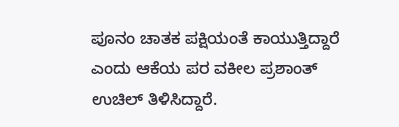ಪೂನಂ ಚಾತಕ ಪಕ್ಷಿಯಂತೆ ಕಾಯುತ್ತಿದ್ದಾರೆ ಎಂದು ಆಕೆಯ ಪರ ವಕೀಲ ಪ್ರಶಾಂತ್ ಉಚಿಲ್ ತಿಳಿಸಿದ್ದಾರೆ.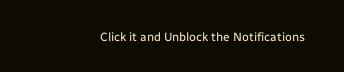Click it and Unblock the Notifications